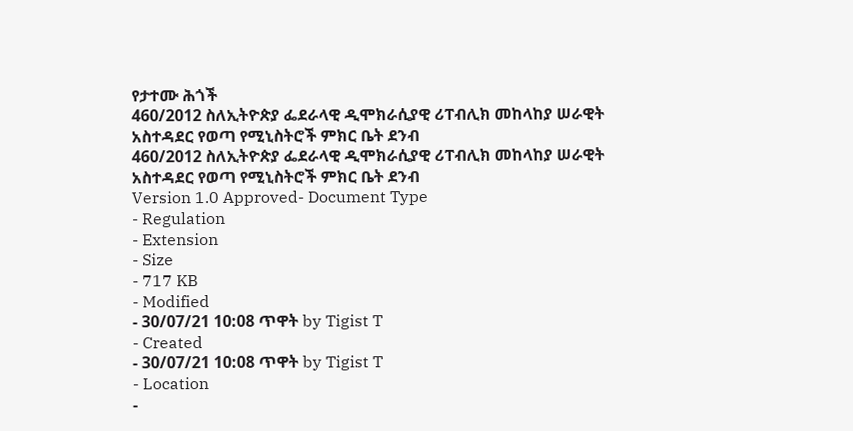የታተሙ ሕጎች
460/2012 ስለኢትዮጵያ ፌደራላዊ ዲሞክራሲያዊ ሪፐብሊክ መከላከያ ሠራዊት አስተዳደር የወጣ የሚኒስትሮች ምክር ቤት ደንብ
460/2012 ስለኢትዮጵያ ፌደራላዊ ዲሞክራሲያዊ ሪፐብሊክ መከላከያ ሠራዊት አስተዳደር የወጣ የሚኒስትሮች ምክር ቤት ደንብ
Version 1.0 Approved- Document Type
- Regulation
- Extension
- Size
- 717 KB
- Modified
- 30/07/21 10:08 ጥዋት by Tigist T
- Created
- 30/07/21 10:08 ጥዋት by Tigist T
- Location
-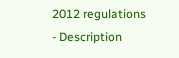2012 regulations
- Description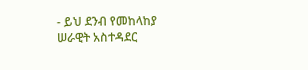- ይህ ደንብ የመከላከያ ሠራዊት አስተዳደር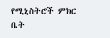የሚኒስትሮች ምክር ቤት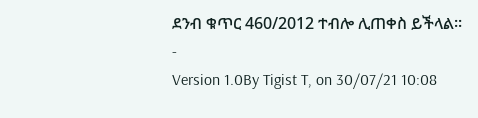ደንብ ቁጥር 460/2012 ተብሎ ሊጠቀስ ይችላል፡፡
-
Version 1.0By Tigist T, on 30/07/21 10:08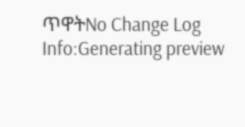ጥዋትNo Change Log
Info:Generating preview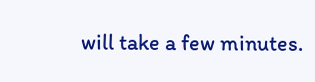will take a few minutes.